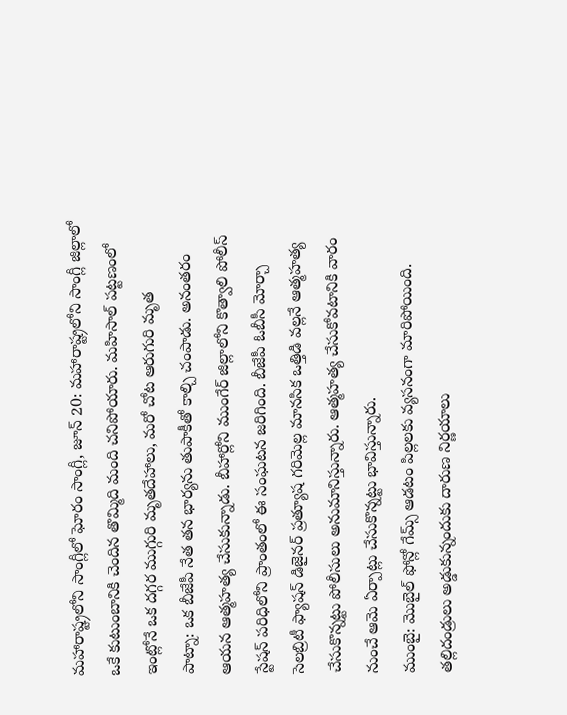మహారాష్ట్రలోని సాంగ్లీలో ఘోరం సాంగ్లీ, జూన్ 20: మహారాష్ట్రలోని సాంగ్లీ జిల్లాలో ఒకే కుటుంబానికి చెందిన తొమ్మిది మంది చనిపోయారు. మహిసాల్ పట్టణంలో ఇంట్లోనే ఒక దగ్గర ముగ్గురి మృతదేహాలు, మరో చోట ఆరుగురి మృత
పాట్నా: ఒక బీజేపీ నేత తన భార్యను తుపాకీతో కాల్చి చంపాడు. అనంతరం ఆయన ఆత్మహత్య చేసుకున్నాడు. బీహార్లోని ముంగేర్ జిల్లాలోని కొత్వాలి పోలీస్ స్టేషన్ పరిధిలోని ప్రాంతంలో ఈ సంఘటన జరిగింది. బీజేపీ ఓబీసీ మోర్చా
సెలబ్రిటీ ఫ్యాషన్ డిజైనర్ ప్రత్యూష గరిమెల్ల మానసిక ఒత్తిడి వల్లనే ఆత్మహత్య చేసుకొన్నట్టు పోలీసులు అనుమానిస్తున్నారు. ఆత్మహత్య చేసుకోవటానికి వారం నుంచే ఆమె ఏర్పాట్లు చేసుకొన్నట్టు భావిస్తున్నారు.
ముంబై: మొబైల్ ఫోన్లో గేమ్స్ ఆడటం పిల్లలకు వ్యసనంగా మారిపోయింది. తల్లిదండ్రులు అడ్డుకున్నందుకు దారుణ నిర్ణయాలు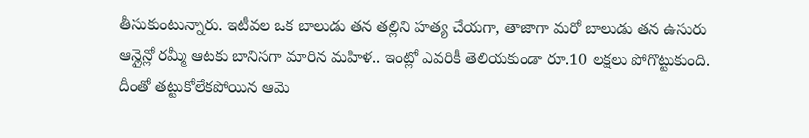తీసుకుంటున్నారు. ఇటీవల ఒక బాలుడు తన తల్లిని హత్య చేయగా, తాజాగా మరో బాలుడు తన ఉసురు
ఆన్లైన్లో రమ్మీ ఆటకు బానిసగా మారిన మహిళ.. ఇంట్లో ఎవరికీ తెలియకుండా రూ.10 లక్షలు పోగొట్టుకుంది. దీంతో తట్టుకోలేకపోయిన ఆమె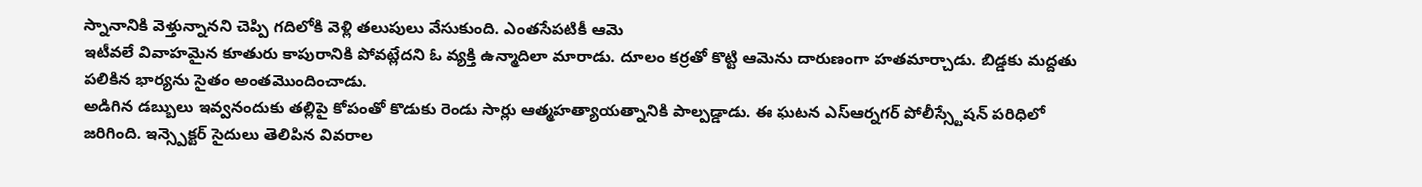స్నానానికి వెళ్తున్నానని చెప్పి గదిలోకి వెళ్లి తలుపులు వేసుకుంది. ఎంతసేపటికీ ఆమె
ఇటీవలే వివాహమైన కూతురు కాపురానికి పోవట్లేదని ఓ వ్యక్తి ఉన్మాదిలా మారాడు. దూలం కర్రతో కొట్టి ఆమెను దారుణంగా హతమార్చాడు. బిడ్డకు మద్దతు పలికిన భార్యను సైతం అంతమొందించాడు.
అడిగిన డబ్బులు ఇవ్వనందుకు తల్లిపై కోపంతో కొడుకు రెండు సార్లు ఆత్మహత్యాయత్నానికి పాల్పడ్డాడు. ఈ ఘటన ఎస్ఆర్నగర్ పోలీస్స్టేషన్ పరిధిలో జరిగింది. ఇన్స్పెక్టర్ సైదులు తెలిపిన వివరాల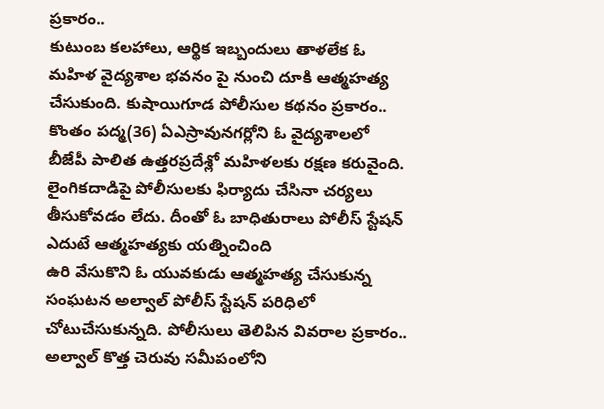ప్రకారం..
కుటుంబ కలహాలు, ఆర్థిక ఇబ్బందులు తాళలేక ఓ మహిళ వైద్యశాల భవనం పై నుంచి దూకి ఆత్మహత్య చేసుకుంది. కుషాయిగూడ పోలీసుల కథనం ప్రకారం.. కొంతం పద్మ(36) ఏఎస్రావునగర్లోని ఓ వైద్యశాలలో
బీజేపీ పాలిత ఉత్తరప్రదేశ్లో మహిళలకు రక్షణ కరువైంది. లైంగికదాడిపై పోలీసులకు ఫిర్యాదు చేసినా చర్యలు తీసుకోవడం లేదు. దీంతో ఓ బాధితురాలు పోలీస్ స్టేషన్ ఎదుటే ఆత్మహత్యకు యత్నించింది
ఉరి వేసుకొని ఓ యువకుడు ఆత్మహత్య చేసుకున్న సంఘటన అల్వాల్ పోలీస్ స్టేషన్ పరిధిలో చోటుచేసుకున్నది. పోలీసులు తెలిపిన వివరాల ప్రకారం.. అల్వాల్ కొత్త చెరువు సమీపంలోని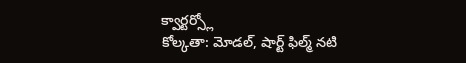క్వార్టర్స్లో
కోల్కతా: మోడల్, షార్ట్ ఫిల్మ్ నటి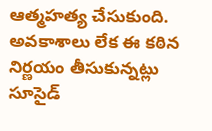ఆత్మహత్య చేసుకుంది. అవకాశాలు లేక ఈ కఠిన నిర్ణయం తీసుకున్నట్లు సూసైడ్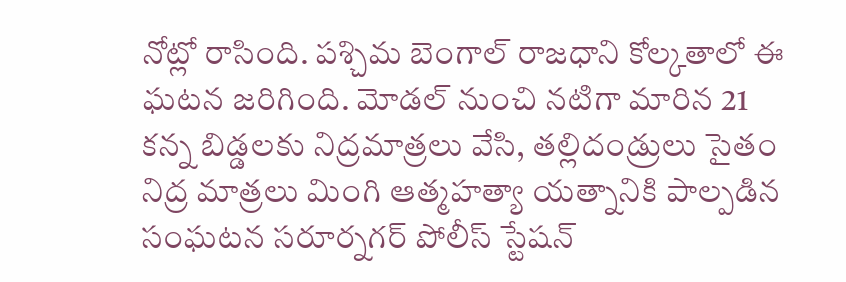నోట్లో రాసింది. పశ్చిమ బెంగాల్ రాజధాని కోల్కతాలో ఈ ఘటన జరిగింది. మోడల్ నుంచి నటిగా మారిన 21
కన్న బిడ్డలకు నిద్రమాత్రలు వేసి, తల్లిదండ్రులు సైతం నిద్ర మాత్రలు మింగి ఆత్మహత్యా యత్నానికి పాల్పడిన సంఘటన సరూర్నగర్ పోలీస్ స్టేషన్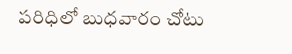పరిధిలో బుధవారం చోటు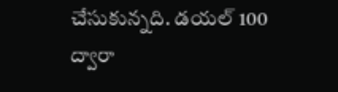చేసుకున్నది. డయల్ 100 ద్వారా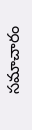సమాచారం